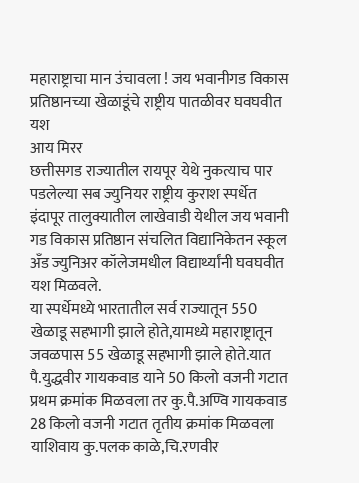महाराष्ट्राचा मान उंचावला ! जय भवानीगड विकास प्रतिष्ठानच्या खेळाडूंचे राष्ट्रीय पातळीवर घवघवीत यश
आय मिरर
छत्तीसगड राज्यातील रायपूर येथे नुकत्याच पार पडलेल्या सब ज्युनियर राष्ट्रीय कुराश स्पर्धेत इंदापूर तालुक्यातील लाखेवाडी येथील जय भवानी गड विकास प्रतिष्ठान संचलित विद्यानिकेतन स्कूल अँड ज्युनिअर कॉलेजमधील विद्यार्थ्यांनी घवघवीत यश मिळवले.
या स्पर्धेमध्ये भारतातील सर्व राज्यातून 550 खेळाडू सहभागी झाले होते,यामध्ये महाराष्ट्रातून जवळपास 55 खेळाडू सहभागी झाले होते.यात पै.युद्धवीर गायकवाड याने 50 किलो वजनी गटात प्रथम क्रमांक मिळवला तर कु.पै.अण्वि गायकवाड 28 किलो वजनी गटात तृतीय क्रमांक मिळवला याशिवाय कु.पलक काळे,चि.रणवीर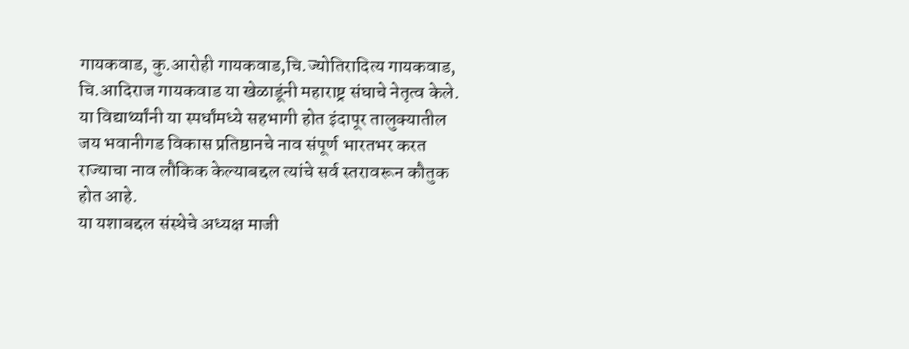गायकवाड, कु.आरोही गायकवाड,चि.ज्योतिरादित्य गायकवाड, चि.आदिराज गायकवाड या खेळाडूंनी महाराष्ट्र संघाचे नेतृत्व केले.
या विद्यार्थ्यांनी या स्पर्धांमध्ये सहभागी होत इंदापूर तालुक्यातील जय भवानीगड विकास प्रतिष्ठानचे नाव संपूर्ण भारतभर करत राज्याचा नाव लौकिक केल्याबद्दल त्यांचे सर्व स्तरावरून कौतुक होत आहे.
या यशाबद्दल संस्थेचे अध्यक्ष माजी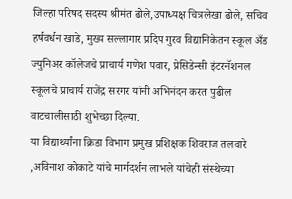जिल्हा परिषद सदस्य श्रीमंत ढोले,उपाध्यक्ष चित्रलेखा ढोले, सचिव हर्षवर्धन खाडे, मुख्य सल्लागार प्रदिप गुरव विद्यानिकेतन स्कूल अँड ज्युनिअर कॉलेजचे प्राचार्य गणेश पवार, प्रेसिडेन्सी इंटरनॅशनल स्कूलचे प्राचार्य राजेंद्र सरगर यांनी अभिनंदन करत पुढील वाटचालीसाठी शुभेच्छा दिल्या.
या विद्यार्थ्यांना क्रिडा विभाग प्रमुख प्रशिक्षक शिवराज तलवारे ,अविनाश कोकाटे यांचे मार्गदर्शन लाभले यांचेही संस्थेच्या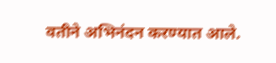वतीने अभिनंदन करण्यात आले.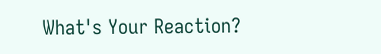What's Your Reaction?